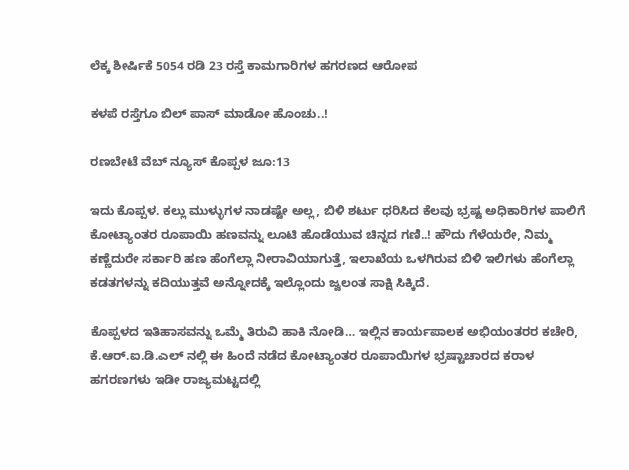ಲೆಕ್ಕ ಶೀರ್ಷಿಕೆ 5054 ರಡಿ 23 ರಸ್ತೆ ಕಾಮಗಾರಿಗಳ ಹಗರಣದ ಆರೋಪ

ಕಳಪೆ ರಸ್ತೆಗೂ ಬಿಲ್ ಪಾಸ್ ಮಾಡೋ ಹೊಂಚು..!

ರಣಬೇಟೆ ವೆಬ್‌ ನ್ಯೂಸ್‌ ಕೊಪ್ಪಳ ಜೂ:13

ಇದು ಕೊಪ್ಪಳ. ಕಲ್ಲು ಮುಳ್ಳುಗಳ ನಾಡಷ್ಟೇ ಅಲ್ಲ, ಬಿಳಿ ಶರ್ಟು ಧರಿಸಿದ ಕೆಲವು ಭ್ರಷ್ಟ ಅಧಿಕಾರಿಗಳ ಪಾಲಿಗೆ ಕೋಟ್ಯಾಂತರ ರೂಪಾಯಿ ಹಣವನ್ನು ಲೂಟಿ ಹೊಡೆಯುವ ಚಿನ್ನದ ಗಣಿ..! ಹೌದು ಗೆಳೆಯರೇ, ನಿಮ್ಮ ಕಣ್ಣೆದುರೇ ಸರ್ಕಾರಿ ಹಣ ಹೆಂಗೆಲ್ಲಾ ನೀರಾವಿಯಾಗುತ್ತೆ, ಇಲಾಖೆಯ ಒಳಗಿರುವ ಬಿಳಿ ಇಲಿಗಳು ಹೆಂಗೆಲ್ಲಾ ಕಡತಗಳನ್ನು ಕದಿಯುತ್ತವೆ ಅನ್ನೋದಕ್ಕೆ ಇಲ್ಲೊಂದು ಜ್ವಲಂತ ಸಾಕ್ಷಿ ಸಿಕ್ಕಿದೆ.

ಕೊಪ್ಪಳದ ಇತಿಹಾಸವನ್ನು ಒಮ್ಮೆ ತಿರುವಿ ಹಾಕಿ ನೋಡಿ… ಇಲ್ಲಿನ ಕಾರ್ಯಪಾಲಕ ಅಭಿಯಂತರರ ಕಚೇರಿ, ಕೆ.ಆರ್.ಐ.ಡಿ.ಎಲ್ ನಲ್ಲಿ ಈ ಹಿಂದೆ ನಡೆದ ಕೋಟ್ಯಾಂತರ ರೂಪಾಯಿಗಳ ಭ್ರಷ್ಟಾಚಾರದ ಕರಾಳ ಹಗರಣಗಳು ಇಡೀ ರಾಜ್ಯಮಟ್ಟದಲ್ಲಿ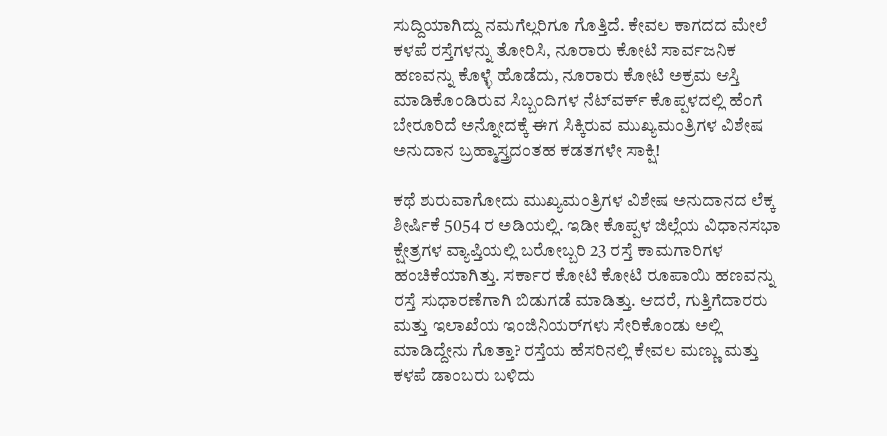ಸುದ್ದಿಯಾಗಿದ್ದು ನಮಗೆಲ್ಲರಿಗೂ ಗೊತ್ತಿದೆ. ಕೇವಲ ಕಾಗದದ ಮೇಲೆ ಕಳಪೆ ರಸ್ತೆಗಳನ್ನು ತೋರಿಸಿ, ನೂರಾರು ಕೋಟಿ ಸಾರ್ವಜನಿಕ ಹಣವನ್ನು ಕೊಳ್ಳೆ ಹೊಡೆದು, ನೂರಾರು ಕೋಟಿ ಅಕ್ರಮ ಆಸ್ತಿ ಮಾಡಿಕೊಂಡಿರುವ ಸಿಬ್ಬಂದಿಗಳ ನೆಟ್‌ವರ್ಕ್ ಕೊಪ್ಪಳದಲ್ಲಿ ಹೆಂಗೆ ಬೇರೂರಿದೆ ಅನ್ನೋದಕ್ಕೆ ಈಗ ಸಿಕ್ಕಿರುವ ಮುಖ್ಯಮಂತ್ರಿಗಳ ವಿಶೇಷ ಅನುದಾನ ಬ್ರಹ್ಮಾಸ್ತ್ರದಂತಹ ಕಡತಗಳೇ ಸಾಕ್ಷಿ!

ಕಥೆ ಶುರುವಾಗೋದು ಮುಖ್ಯಮಂತ್ರಿಗಳ ವಿಶೇಷ ಅನುದಾನದ ಲೆಕ್ಕ ಶೀರ್ಷಿಕೆ 5054 ರ ಅಡಿಯಲ್ಲಿ. ಇಡೀ ಕೊಪ್ಪಳ ಜಿಲ್ಲೆಯ ವಿಧಾನಸಭಾ ಕ್ಷೇತ್ರಗಳ ವ್ಯಾಪ್ತಿಯಲ್ಲಿ ಬರೋಬ್ಬರಿ 23 ರಸ್ತೆ ಕಾಮಗಾರಿಗಳ ಹಂಚಿಕೆಯಾಗಿತ್ತು. ಸರ್ಕಾರ ಕೋಟಿ ಕೋಟಿ ರೂಪಾಯಿ ಹಣವನ್ನು ರಸ್ತೆ ಸುಧಾರಣೆಗಾಗಿ ಬಿಡುಗಡೆ ಮಾಡಿತ್ತು. ಆದರೆ, ಗುತ್ತಿಗೆದಾರರು ಮತ್ತು ಇಲಾಖೆಯ ಇಂಜಿನಿಯರ್‌ಗಳು ಸೇರಿಕೊಂಡು ಅಲ್ಲಿ ಮಾಡಿದ್ದೇನು ಗೊತ್ತಾ? ರಸ್ತೆಯ ಹೆಸರಿನಲ್ಲಿ ಕೇವಲ ಮಣ್ಣು ಮತ್ತು ಕಳಪೆ ಡಾಂಬರು ಬಳಿದು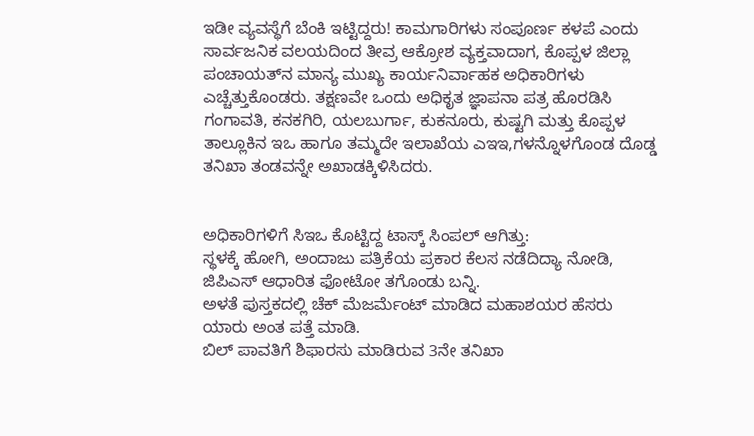ಇಡೀ ವ್ಯವಸ್ಥೆಗೆ ಬೆಂಕಿ ಇಟ್ಟಿದ್ದರು! ಕಾಮಗಾರಿಗಳು ಸಂಪೂರ್ಣ ಕಳಪೆ ಎಂದು ಸಾರ್ವಜನಿಕ ವಲಯದಿಂದ ತೀವ್ರ ಆಕ್ರೋಶ ವ್ಯಕ್ತವಾದಾಗ, ಕೊಪ್ಪಳ ಜಿಲ್ಲಾ ಪಂಚಾಯತ್‌ನ ಮಾನ್ಯ ಮುಖ್ಯ ಕಾರ್ಯನಿರ್ವಾಹಕ ಅಧಿಕಾರಿಗಳು ಎಚ್ಚೆತ್ತುಕೊಂಡರು. ತಕ್ಷಣವೇ ಒಂದು ಅಧಿಕೃತ ಜ್ಞಾಪನಾ ಪತ್ರ ಹೊರಡಿಸಿ ಗಂಗಾವತಿ, ಕನಕಗಿರಿ, ಯಲಬುರ್ಗಾ, ಕುಕನೂರು, ಕುಷ್ಟಗಿ ಮತ್ತು ಕೊಪ್ಪಳ ತಾಲ್ಲೂಕಿನ ಇಒ ಹಾಗೂ ತಮ್ಮದೇ ಇಲಾಖೆಯ ಎಇಇ,ಗಳನ್ನೊಳಗೊಂಡ ದೊಡ್ಡ ತನಿಖಾ ತಂಡವನ್ನೇ ಅಖಾಡಕ್ಕಿಳಿಸಿದರು.


ಅಧಿಕಾರಿಗಳಿಗೆ ಸಿಇಒ ಕೊಟ್ಟಿದ್ದ ಟಾಸ್ಕ್ ಸಿಂಪಲ್ ಆಗಿತ್ತು:
ಸ್ಥಳಕ್ಕೆ ಹೋಗಿ, ಅಂದಾಜು ಪತ್ರಿಕೆಯ ಪ್ರಕಾರ ಕೆಲಸ ನಡೆದಿದ್ಯಾ ನೋಡಿ, ಜಿಪಿಎಸ್ ಆಧಾರಿತ ಫೋಟೋ ತಗೊಂಡು ಬನ್ನಿ.
ಅಳತೆ ಪುಸ್ತಕದಲ್ಲಿ ಚೆಕ್ ಮೆಜರ್ಮೆಂಟ್ ಮಾಡಿದ ಮಹಾಶಯರ ಹೆಸರು ಯಾರು ಅಂತ ಪತ್ತೆ ಮಾಡಿ.
ಬಿಲ್ ಪಾವತಿಗೆ ಶಿಫಾರಸು ಮಾಡಿರುವ 3ನೇ ತನಿಖಾ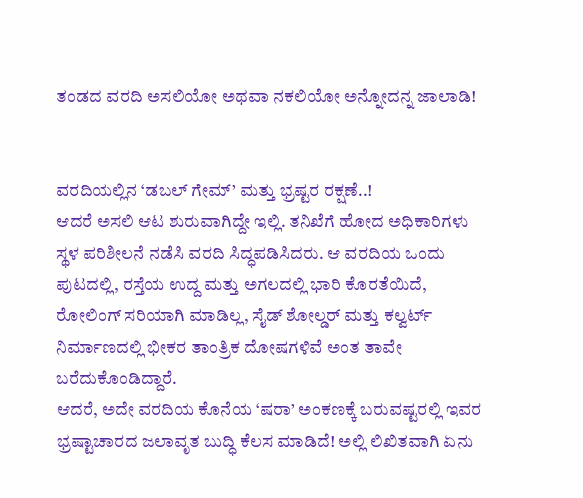ತಂಡದ ವರದಿ ಅಸಲಿಯೋ ಅಥವಾ ನಕಲಿಯೋ ಅನ್ನೋದನ್ನ ಜಾಲಾಡಿ!


ವರದಿಯಲ್ಲಿನ ‘ಡಬಲ್ ಗೇಮ್’ ಮತ್ತು ಭ್ರಷ್ಟರ ರಕ್ಷಣೆ..!
ಆದರೆ ಅಸಲಿ ಆಟ ಶುರುವಾಗಿದ್ದೇ ಇಲ್ಲಿ. ತನಿಖೆಗೆ ಹೋದ ಅಧಿಕಾರಿಗಳು ಸ್ಥಳ ಪರಿಶೀಲನೆ ನಡೆಸಿ ವರದಿ ಸಿದ್ಧಪಡಿಸಿದರು. ಆ ವರದಿಯ ಒಂದು ಪುಟದಲ್ಲಿ, ರಸ್ತೆಯ ಉದ್ದ ಮತ್ತು ಅಗಲದಲ್ಲಿ ಭಾರಿ ಕೊರತೆಯಿದೆ, ರೋಲಿಂಗ್ ಸರಿಯಾಗಿ ಮಾಡಿಲ್ಲ, ಸೈಡ್ ಶೋಲ್ಡರ್ ಮತ್ತು ಕಲ್ವರ್ಟ್ ನಿರ್ಮಾಣದಲ್ಲಿ ಭೀಕರ ತಾಂತ್ರಿಕ ದೋಷಗಳಿವೆ ಅಂತ ತಾವೇ ಬರೆದುಕೊಂಡಿದ್ದಾರೆ.
ಆದರೆ, ಅದೇ ವರದಿಯ ಕೊನೆಯ ‘ಷರಾ’ ಅಂಕಣಕ್ಕೆ ಬರುವಷ್ಟರಲ್ಲಿ ಇವರ ಭ್ರಷ್ಟಾಚಾರದ ಜಲಾವೃತ ಬುದ್ಧಿ ಕೆಲಸ ಮಾಡಿದೆ! ಅಲ್ಲಿ ಲಿಖಿತವಾಗಿ ಏನು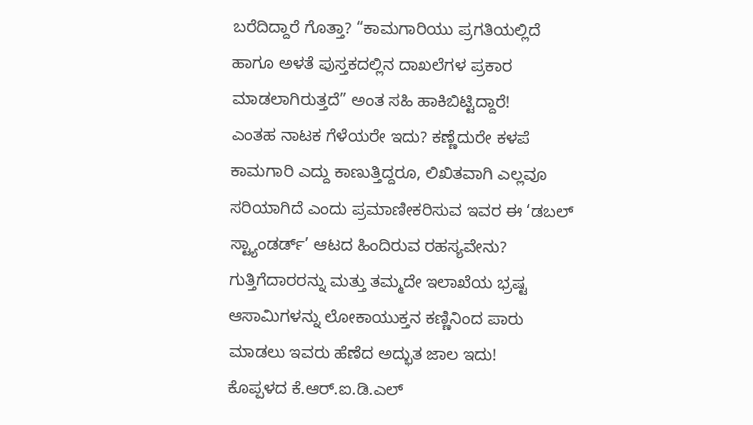ಬರೆದಿದ್ದಾರೆ ಗೊತ್ತಾ? “ಕಾಮಗಾರಿಯು ಪ್ರಗತಿಯಲ್ಲಿದೆ ಹಾಗೂ ಅಳತೆ ಪುಸ್ತಕದಲ್ಲಿನ ದಾಖಲೆಗಳ ಪ್ರಕಾರ ಮಾಡಲಾಗಿರುತ್ತದೆ” ಅಂತ ಸಹಿ ಹಾಕಿಬಿಟ್ಟಿದ್ದಾರೆ!
ಎಂತಹ ನಾಟಕ ಗೆಳೆಯರೇ ಇದು? ಕಣ್ಣೆದುರೇ ಕಳಪೆ ಕಾಮಗಾರಿ ಎದ್ದು ಕಾಣುತ್ತಿದ್ದರೂ, ಲಿಖಿತವಾಗಿ ಎಲ್ಲವೂ ಸರಿಯಾಗಿದೆ ಎಂದು ಪ್ರಮಾಣೀಕರಿಸುವ ಇವರ ಈ ‘ಡಬಲ್ ಸ್ಟ್ಯಾಂಡರ್ಡ್’ ಆಟದ ಹಿಂದಿರುವ ರಹಸ್ಯವೇನು? ಗುತ್ತಿಗೆದಾರರನ್ನು ಮತ್ತು ತಮ್ಮದೇ ಇಲಾಖೆಯ ಭ್ರಷ್ಟ ಆಸಾಮಿಗಳನ್ನು ಲೋಕಾಯುಕ್ತನ ಕಣ್ಣಿನಿಂದ ಪಾರು ಮಾಡಲು ಇವರು ಹೆಣೆದ ಅದ್ಭುತ ಜಾಲ ಇದು!
ಕೊಪ್ಪಳದ ಕೆ.ಆರ್.ಐ.ಡಿ.ಎಲ್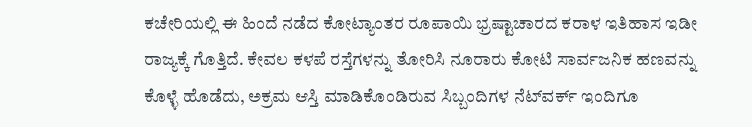ಕಚೇರಿಯಲ್ಲಿ ಈ ಹಿಂದೆ ನಡೆದ ಕೋಟ್ಯಾಂತರ ರೂಪಾಯಿ ಭ್ರಷ್ಟಾಚಾರದ ಕರಾಳ ಇತಿಹಾಸ ಇಡೀ ರಾಜ್ಯಕ್ಕೆ ಗೊತ್ತಿದೆ. ಕೇವಲ ಕಳಪೆ ರಸ್ತೆಗಳನ್ನು ತೋರಿಸಿ ನೂರಾರು ಕೋಟಿ ಸಾರ್ವಜನಿಕ ಹಣವನ್ನು ಕೊಳ್ಳೆ ಹೊಡೆದು, ಅಕ್ರಮ ಆಸ್ತಿ ಮಾಡಿಕೊಂಡಿರುವ ಸಿಬ್ಬಂದಿಗಳ ನೆಟ್‌ವರ್ಕ್ ಇಂದಿಗೂ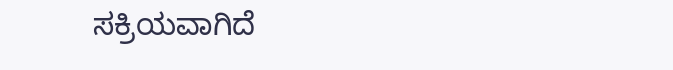ಸಕ್ರಿಯವಾಗಿದೆ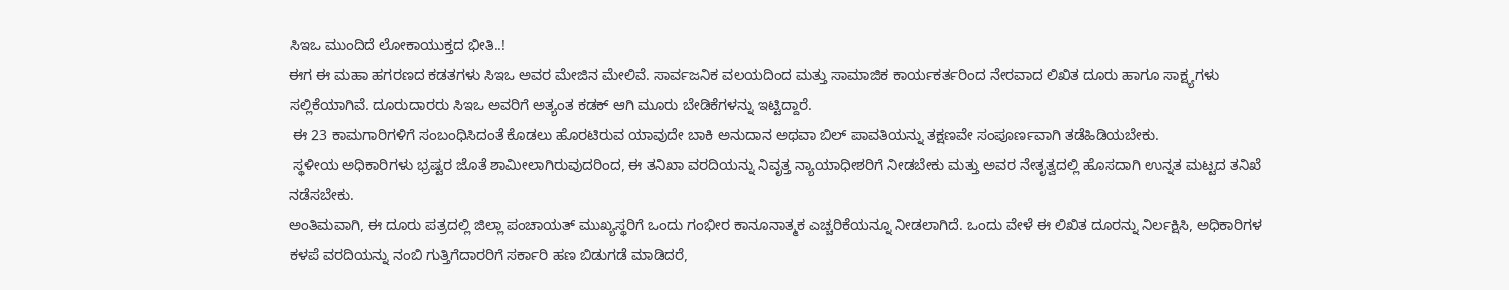ಸಿಇಒ ಮುಂದಿದೆ ಲೋಕಾಯುಕ್ತದ ಭೀತಿ..!
ಈಗ ಈ ಮಹಾ ಹಗರಣದ ಕಡತಗಳು ಸಿಇಒ ಅವರ ಮೇಜಿನ ಮೇಲಿವೆ. ಸಾರ್ವಜನಿಕ ವಲಯದಿಂದ ಮತ್ತು ಸಾಮಾಜಿಕ ಕಾರ್ಯಕರ್ತರಿಂದ ನೇರವಾದ ಲಿಖಿತ ದೂರು ಹಾಗೂ ಸಾಕ್ಷ್ಯಗಳು ಸಲ್ಲಿಕೆಯಾಗಿವೆ. ದೂರುದಾರರು ಸಿಇಒ ಅವರಿಗೆ ಅತ್ಯಂತ ಕಡಕ್ ಆಗಿ ಮೂರು ಬೇಡಿಕೆಗಳನ್ನು ಇಟ್ಟಿದ್ದಾರೆ.
 ಈ 23 ಕಾಮಗಾರಿಗಳಿಗೆ ಸಂಬಂಧಿಸಿದಂತೆ ಕೊಡಲು ಹೊರಟಿರುವ ಯಾವುದೇ ಬಾಕಿ ಅನುದಾನ ಅಥವಾ ಬಿಲ್ ಪಾವತಿಯನ್ನು ತಕ್ಷಣವೇ ಸಂಪೂರ್ಣವಾಗಿ ತಡೆಹಿಡಿಯಬೇಕು.
 ಸ್ಥಳೀಯ ಅಧಿಕಾರಿಗಳು ಭ್ರಷ್ಟರ ಜೊತೆ ಶಾಮೀಲಾಗಿರುವುದರಿಂದ, ಈ ತನಿಖಾ ವರದಿಯನ್ನು ನಿವೃತ್ತ ನ್ಯಾಯಾಧೀಶರಿಗೆ ನೀಡಬೇಕು ಮತ್ತು ಅವರ ನೇತೃತ್ವದಲ್ಲಿ ಹೊಸದಾಗಿ ಉನ್ನತ ಮಟ್ಟದ ತನಿಖೆ ನಡೆಸಬೇಕು.
ಅಂತಿಮವಾಗಿ, ಈ ದೂರು ಪತ್ರದಲ್ಲಿ ಜಿಲ್ಲಾ ಪಂಚಾಯತ್ ಮುಖ್ಯಸ್ಥರಿಗೆ ಒಂದು ಗಂಭೀರ ಕಾನೂನಾತ್ಮಕ ಎಚ್ಚರಿಕೆಯನ್ನೂ ನೀಡಲಾಗಿದೆ. ಒಂದು ವೇಳೆ ಈ ಲಿಖಿತ ದೂರನ್ನು ನಿರ್ಲಕ್ಷಿಸಿ, ಅಧಿಕಾರಿಗಳ ಕಳಪೆ ವರದಿಯನ್ನು ನಂಬಿ ಗುತ್ತಿಗೆದಾರರಿಗೆ ಸರ್ಕಾರಿ ಹಣ ಬಿಡುಗಡೆ ಮಾಡಿದರೆ,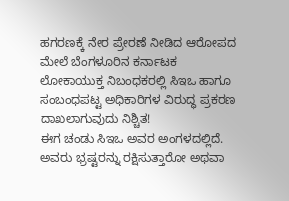ಹಗರಣಕ್ಕೆ ನೇರ ಪ್ರೇರಣೆ ನೀಡಿದ ಆರೋಪದ ಮೇಲೆ ಬೆಂಗಳೂರಿನ ಕರ್ನಾಟಕ ಲೋಕಾಯುಕ್ತ ನಿಬಂಧಕರಲ್ಲಿ ಸಿಇಒ ಹಾಗೂ ಸಂಬಂಧಪಟ್ಟ ಅಧಿಕಾರಿಗಳ ವಿರುದ್ಧ ಪ್ರಕರಣ ದಾಖಲಾಗುವುದು ನಿಶ್ಚಿತ!
ಈಗ ಚಂಡು ಸಿಇಒ ಅವರ ಅಂಗಳದಲ್ಲಿದೆ. ಅವರು ಭ್ರಷ್ಟರನ್ನು ರಕ್ಷಿಸುತ್ತಾರೋ ಅಥವಾ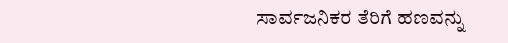ಸಾರ್ವಜನಿಕರ ತೆರಿಗೆ ಹಣವನ್ನು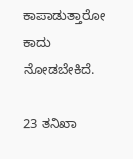ಕಾಪಾಡುತ್ತಾರೋ ಕಾದು ನೋಡಬೇಕಿದೆ.

23 ತನಿಖಾ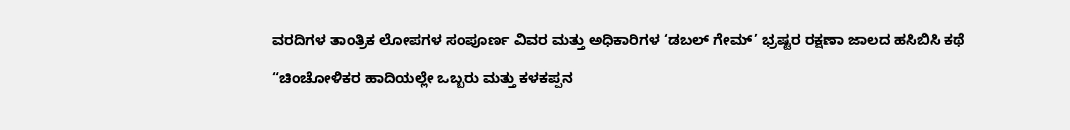ವರದಿಗಳ ತಾಂತ್ರಿಕ ಲೋಪಗಳ ಸಂಪೂರ್ಣ ವಿವರ ಮತ್ತು ಅಧಿಕಾರಿಗಳ ‘ಡಬಲ್ ಗೇಮ್’ ಭ್ರಷ್ಟರ ರಕ್ಷಣಾ ಜಾಲದ ಹಸಿಬಿಸಿ ಕಥೆ

“ಚಿಂಚೋಳಿಕರ ಹಾದಿಯಲ್ಲೇ ಒಬ್ಬರು ಮತ್ತು ಕಳಕಪ್ಪನ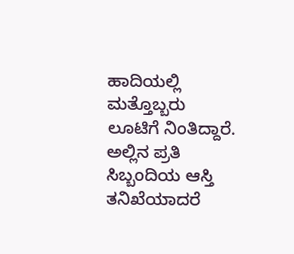ಹಾದಿಯಲ್ಲಿ ಮತ್ತೊಬ್ಬರು ಲೂಟಿಗೆ ನಿಂತಿದ್ದಾರೆ. ಅಲ್ಲಿನ ಪ್ರತಿ ಸಿಬ್ಬಂದಿಯ ಆಸ್ತಿ ತನಿಖೆಯಾದರೆ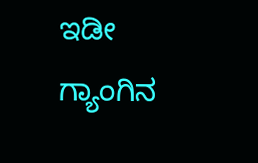ಇಡೀ ಗ್ಯಾಂಗಿನ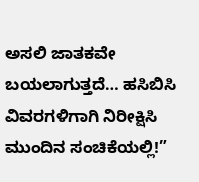ಅಸಲಿ ಜಾತಕವೇ ಬಯಲಾಗುತ್ತದೆ… ಹಸಿಬಿಸಿ ವಿವರಗಳಿಗಾಗಿ ನಿರೀಕ್ಷಿಸಿ ಮುಂದಿನ ಸಂಚಿಕೆಯಲ್ಲಿ!”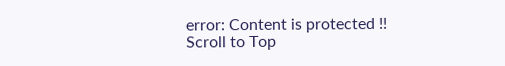error: Content is protected !!
Scroll to Top